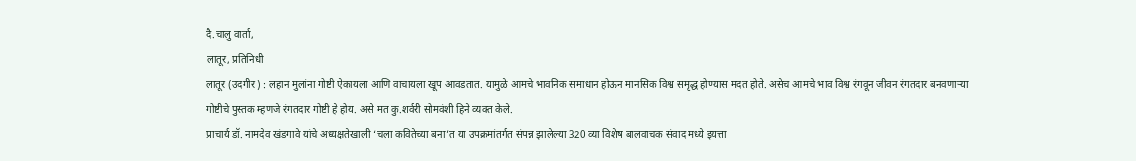दै.चालु वार्ता,
लातूर, प्रतिनिधी
लातूर (उदगीर) : लहान मुलांना गोष्टी ऐकायला आणि वाचायला खूप आवडतात. यामुळे आमचे भावनिक समाधान होऊन मानसिक विश्व समृद्ध होण्यास मदत होते. असेच आमचे भाव विश्व रंगवून जीवन रंगतदार बनवणाऱ्या गोष्टीचे पुस्तक म्हणजे रंगतदार गोष्टी हे होय. असे मत कु.शर्वरी सोमवंशी हिने व्यक्त केले.
प्राचार्य डॉ. नामदेव खंडगावे यांचे अध्यक्षतेखाली ‘चला कवितेच्या बना’त या उपक्रमांतर्गत संपन्न झालेल्या 320 व्या विशेष बालवाचक संवाद मध्ये इयत्ता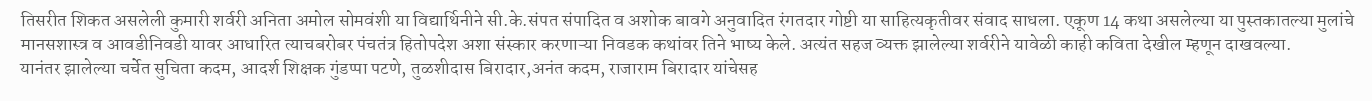तिसरीत शिकत असलेली कुमारी शर्वरी अनिता अमोल सोमवंशी या विद्यार्थिनीने सी.के.संपत संपादित व अशोक बावगे अनुवादित रंगतदार गोष्टी या साहित्यकृतीवर संवाद साधला. एकूण 14 कथा असलेल्या या पुस्तकातल्या मुलांचे मानसशास्त्र व आवडीनिवडी यावर आधारित त्याचबरोबर पंचतंत्र हितोपदेश अशा संस्कार करणाऱ्या निवडक कथांवर तिने भाष्य केले. अत्यंत सहज व्यक्त झालेल्या शर्वरीने यावेळी काही कविता देखील म्हणून दाखवल्या.
यानंतर झालेल्या चर्चेत सुचिता कदम, आदर्श शिक्षक गुंडप्पा पटणे, तुळशीदास बिरादार,अनंत कदम, राजाराम बिरादार यांचेसह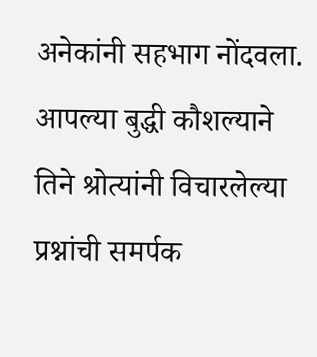अनेकांनी सहभाग नोंदवला. आपल्या बुद्धी कौशल्याने तिने श्रोत्यांनी विचारलेल्या प्रश्नांची समर्पक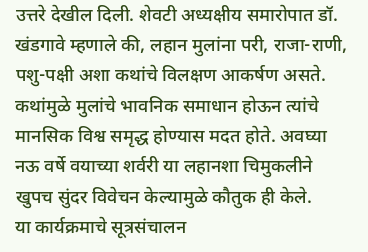उत्तरे देखील दिली. शेवटी अध्यक्षीय समारोपात डॉ. खंडगावे म्हणाले की, लहान मुलांना परी, राजा-राणी, पशु-पक्षी अशा कथांचे विलक्षण आकर्षण असते. कथांमुळे मुलांचे भावनिक समाधान होऊन त्यांचे मानसिक विश्व समृद्ध होण्यास मदत होते. अवघ्या नऊ वर्षे वयाच्या शर्वरी या लहानशा चिमुकलीने खुपच सुंदर विवेचन केल्यामुळे कौतुक ही केले.
या कार्यक्रमाचे सूत्रसंचालन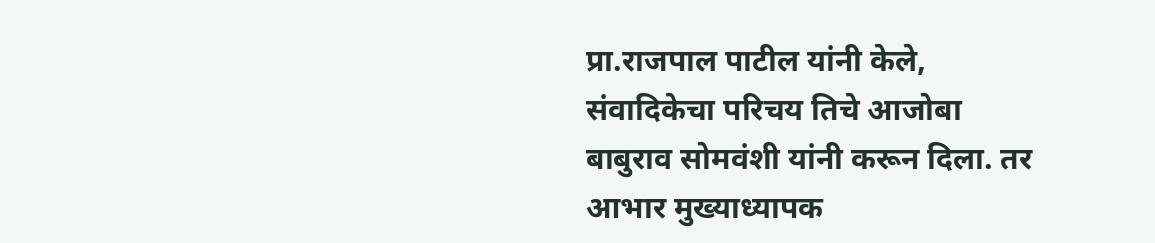प्रा.राजपाल पाटील यांनी केले, संवादिकेचा परिचय तिचे आजोबा बाबुराव सोमवंशी यांनी करून दिला. तर आभार मुख्याध्यापक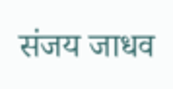संजय जाधव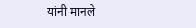यांनी मानले